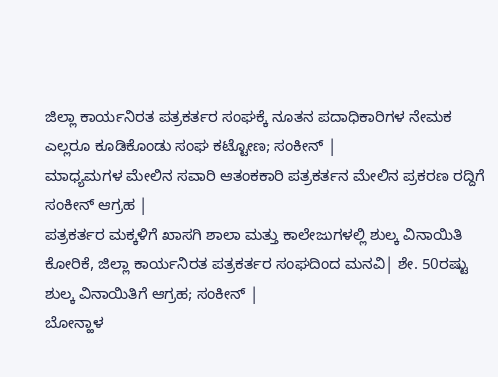ಜಿಲ್ಲಾ ಕಾರ್ಯನಿರತ ಪತ್ರಕರ್ತರ ಸಂಘಕ್ಕೆ ನೂತನ ಪದಾಧಿಕಾರಿಗಳ ನೇಮಕ ಎಲ್ಲರೂ ಕೂಡಿಕೊಂಡು ಸಂಘ ಕಟ್ಟೋಣ; ಸಂಕೀನ್ |
ಮಾಧ್ಯಮಗಳ ಮೇಲಿನ ಸವಾರಿ ಆತಂಕಕಾರಿ ಪತ್ರಕರ್ತನ ಮೇಲಿನ ಪ್ರಕರಣ ರದ್ದಿಗೆ ಸಂಕೀನ್ ಆಗ್ರಹ |
ಪತ್ರಕರ್ತರ ಮಕ್ಕಳಿಗೆ ಖಾಸಗಿ ಶಾಲಾ ಮತ್ತು ಕಾಲೇಜುಗಳಲ್ಲಿ ಶುಲ್ಕ ವಿನಾಯಿತಿ ಕೋರಿಕೆ, ಜಿಲ್ಲಾ ಕಾರ್ಯನಿರತ ಪತ್ರಕರ್ತರ ಸಂಘದಿಂದ ಮನವಿ| ಶೇ. 50ರಷ್ಟು ಶುಲ್ಕ ವಿನಾಯಿತಿಗೆ ಆಗ್ರಹ; ಸಂಕೀನ್ |
ಬೋನ್ಹಾಳ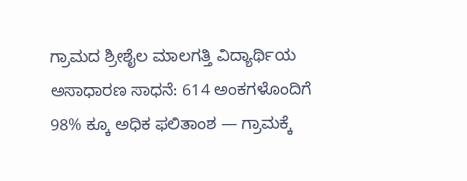ಗ್ರಾಮದ ಶ್ರೀಶೈಲ ಮಾಲಗತ್ತಿ ವಿದ್ಯಾರ್ಥಿಯ ಅಸಾಧಾರಣ ಸಾಧನೆ: 614 ಅಂಕಗಳೊಂದಿಗೆ 98% ಕ್ಕೂ ಅಧಿಕ ಫಲಿತಾಂಶ — ಗ್ರಾಮಕ್ಕೆ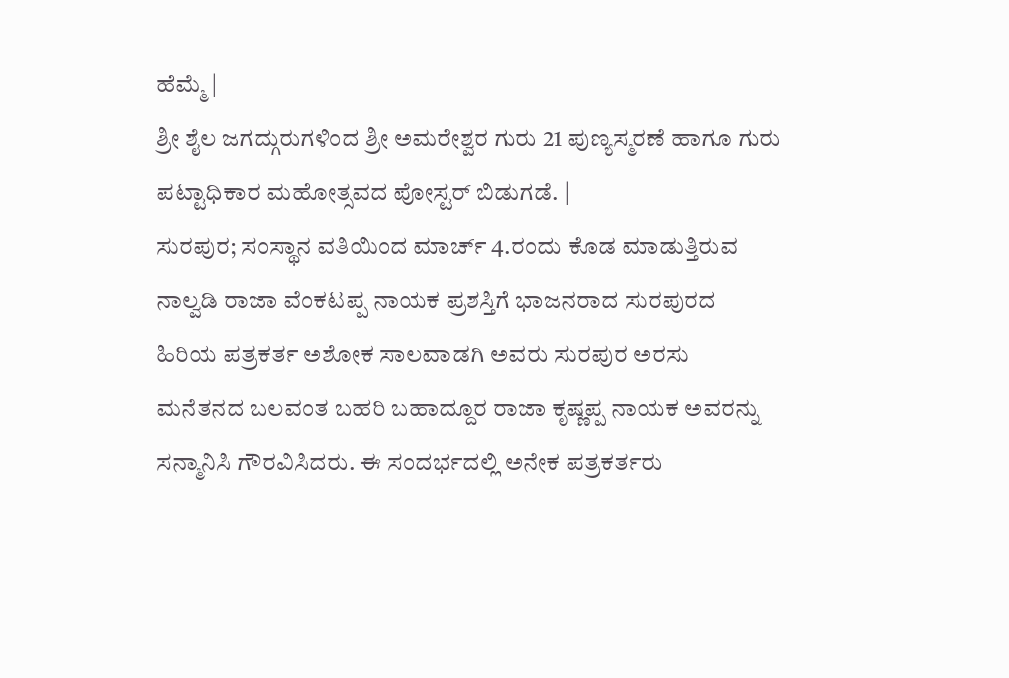ಹೆಮ್ಮೆ |
ಶ್ರೀ ಶೈಲ ಜಗದ್ಗುರುಗಳಿಂದ ಶ್ರೀ ಅಮರೇಶ್ವರ ಗುರು 21 ಪುಣ್ಯಸ್ಮರಣೆ ಹಾಗೂ ಗುರು ಪಟ್ಟಾಧಿಕಾರ ಮಹೋತ್ಸವದ ಪೋಸ್ಟರ್ ಬಿಡುಗಡೆ. |
ಸುರಪುರ; ಸಂಸ್ಥಾನ ವತಿಯಿಂದ ಮಾರ್ಚ್ 4.ರಂದು ಕೊಡ ಮಾಡುತ್ತಿರುವ ನಾಲ್ವಡಿ ರಾಜಾ ವೆಂಕಟಪ್ಪ ನಾಯಕ ಪ್ರಶಸ್ತಿಗೆ ಭಾಜನರಾದ ಸುರಪುರದ ಹಿರಿಯ ಪತ್ರಕರ್ತ ಅಶೋಕ ಸಾಲವಾಡಗಿ ಅವರು ಸುರಪುರ ಅರಸು ಮನೆತನದ ಬಲವಂತ ಬಹರಿ ಬಹಾದ್ದೂರ ರಾಜಾ ಕೃಷ್ಣಪ್ಪ ನಾಯಕ ಅವರನ್ನು ಸನ್ಮಾನಿಸಿ ಗೌರವಿಸಿದರು. ಈ ಸಂದರ್ಭದಲ್ಲಿ ಅನೇಕ ಪತ್ರಕರ್ತರು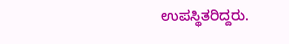ಉಪಸ್ಥಿತರಿದ್ದರು.